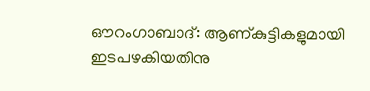ഔറംഗാബാദ്: ആണ്കുട്ടികളുമായി ഇടപഴകിയതിനു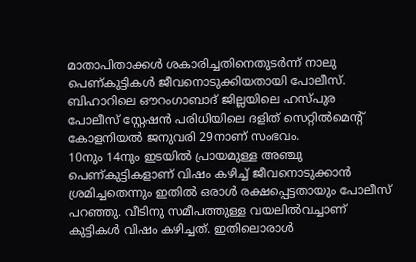മാതാപിതാക്കൾ ശകാരിച്ചതിനെതുടർന്ന് നാലു പെണ്കുട്ടികൾ ജീവനൊടുക്കിയതായി പോലീസ്. ബിഹാറിലെ ഔറംഗാബാദ് ജില്ലയിലെ ഹസ്പുര പോലീസ് സ്റ്റേഷൻ പരിധിയിലെ ദളിത് സെറ്റിൽമെന്റ് കോളനിയൽ ജനുവരി 29നാണ് സംഭവം.
10നും 14നും ഇടയിൽ പ്രായമുള്ള അഞ്ചു പെണ്കുട്ടികളാണ് വിഷം കഴിച്ച് ജീവനൊടുക്കാൻ ശ്രമിച്ചതെന്നും ഇതിൽ ഒരാൾ രക്ഷപ്പെട്ടതായും പോലീസ് പറഞ്ഞു. വീടിനു സമീപത്തുള്ള വയലിൽവച്ചാണ് കുട്ടികൾ വിഷം കഴിച്ചത്. ഇതിലൊരാൾ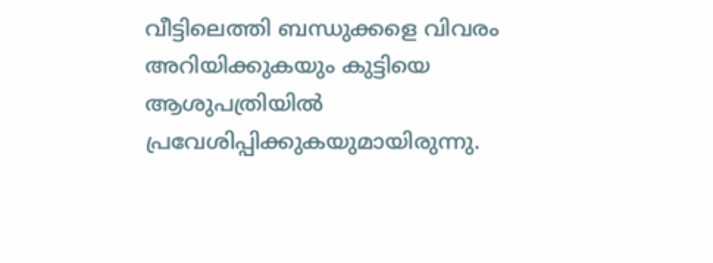വീട്ടിലെത്തി ബന്ധുക്കളെ വിവരം അറിയിക്കുകയും കുട്ടിയെ ആശുപത്രിയിൽ പ്രവേശിപ്പിക്കുകയുമായിരുന്നു.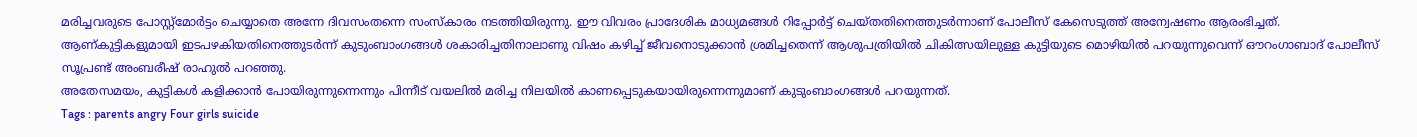മരിച്ചവരുടെ പോസ്റ്റ്മോർട്ടം ചെയ്യാതെ അന്നേ ദിവസംതന്നെ സംസ്കാരം നടത്തിയിരുന്നു. ഈ വിവരം പ്രാദേശിക മാധ്യമങ്ങൾ റിപ്പോർട്ട് ചെയ്തതിനെത്തുടർന്നാണ് പോലീസ് കേസെടുത്ത് അന്വേഷണം ആരംഭിച്ചത്.
ആണ്കുട്ടികളുമായി ഇടപഴകിയതിനെത്തുടർന്ന് കുടുംബാംഗങ്ങൾ ശകാരിച്ചതിനാലാണു വിഷം കഴിച്ച് ജീവനൊടുക്കാൻ ശ്രമിച്ചതെന്ന് ആശുപത്രിയിൽ ചികിത്സയിലുള്ള കുട്ടിയുടെ മൊഴിയിൽ പറയുന്നുവെന്ന് ഔറംഗാബാദ് പോലീസ് സൂപ്രണ്ട് അംബരീഷ് രാഹുൽ പറഞ്ഞു.
അതേസമയം, കുട്ടികൾ കളിക്കാൻ പോയിരുന്നുന്നെന്നും പിന്നീട് വയലിൽ മരിച്ച നിലയിൽ കാണപ്പെടുകയായിരുന്നെന്നുമാണ് കുടുംബാംഗങ്ങൾ പറയുന്നത്.
Tags : parents angry Four girls suicide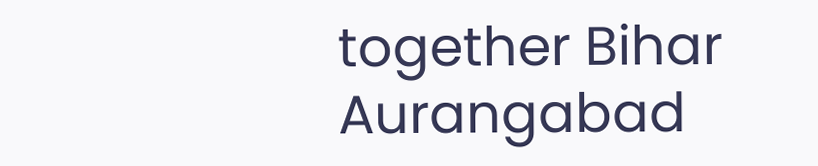together Bihar Aurangabad